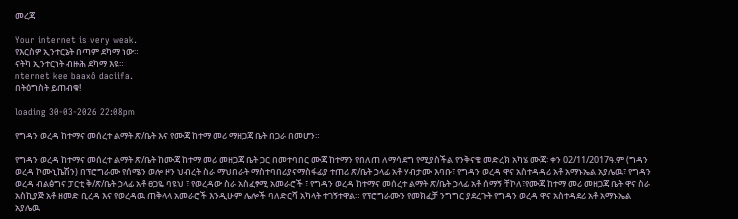መረጃ

Your internet is very weak.
የእርስዎ ኢንተርኔት በጣም ደካማ ነው።
ናትካ ኢንተርነት ብዙሕ ደካማ እዩ።
nternet kee baaxô daciifa.
በትዕግስት ይጠብቁ!

loading 30-03-2026 22:08pm

የግዳን ወረዳ ከተማና መሰረተ ልማት ጽ/ቤት እና የሙጃ ከተማ መሪ ማዘጋጃ ቤት በጋራ በመሆን።

የግዳን ወረዳ ከተማና መሰረተ ልማት ጽ/ቤት ከሙጃ ከተማ መሪ መዘጋጃ ቤት ጋር በመተባበር ሙጃ ከተማን የበለጠ ለማሳደግ የሚያስችል የንቅናቄ መድረክ አካሄ ሙጃ፡ ቀን 02/11/2017ዓ.ም (ግዳን ወረዳ ኮሙኒኬሽን) በፕሮግራሙ የሰሜን ወሎ ዞን ህብረት ስራ ማህበራት ማስተባበሪያናማስፋፊያ ተጠሪ ጽ/ቤት ኃላፊ አቶ ሃብታሙ እባቡ፣ የግዳን ወረዳ ዋና አስተዳዳሪ አቶ አማኑኤል አያሌዉ፣ የግዳን ወረዳ ብልፅግና ፓርቲ ቅ/ጽ/ቤት ኃላፊ አቶ ፀጋዬ ባዩህ ፣ የወረዳው ስራ አስፈፃሚ አመራሮች ፣ የግዳን ወረዳ ከተማና መሰረተ ልማት ጽ/ቤት ኃላፊ አቶ ሰማኝ ቸኮለ፣የሙጃ ከተማ መሪ መዘጋጃ ቤት ዋና ስራ አስኪያጅ አቶ ዘመድ ቢረዳ እና የወረዳዉ ጠቅላላ አመራሮች እንዲሁም ሌሎች ባለድርሻ አካላት ተገኝተዋል። የፕሮግራሙን የመክፈቻ ንግግር ያደረጉት የግዳን ወረዳ ዋና አስተዳደሪ አቶ አማኑኤል አያሌዉ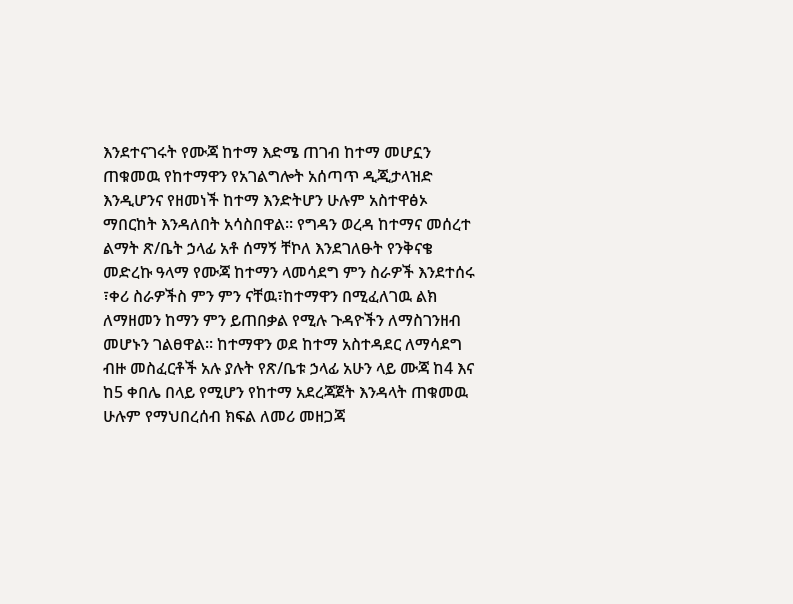እንደተናገሩት የሙጃ ከተማ እድሜ ጠገብ ከተማ መሆኗን ጠቁመዉ የከተማዋን የአገልግሎት አሰጣጥ ዲጂታላዝድ እንዲሆንና የዘመነች ከተማ እንድትሆን ሁሉም አስተዋፅኦ ማበርከት እንዳለበት አሳስበዋል። የግዳን ወረዳ ከተማና መሰረተ ልማት ጽ/ቤት ኃላፊ አቶ ሰማኝ ቸኮለ እንደገለፁት የንቅናቄ መድረኩ ዓላማ የሙጃ ከተማን ላመሳደግ ምን ስራዎች እንደተሰሩ ፣ቀሪ ስራዎችስ ምን ምን ናቸዉ፣ከተማዋን በሚፈለገዉ ልክ ለማዘመን ከማን ምን ይጠበቃል የሚሉ ጉዳዮችን ለማስገንዘብ መሆኑን ገልፀዋል፡፡ ከተማዋን ወደ ከተማ አስተዳደር ለማሳደግ ብዙ መስፈርቶች አሉ ያሉት የጽ/ቤቱ ኃላፊ አሁን ላይ ሙጃ ከ4 እና ከ5 ቀበሌ በላይ የሚሆን የከተማ አደረጃጀት እንዳላት ጠቁመዉ ሁሉም የማህበረሰብ ክፍል ለመሪ መዘጋጃ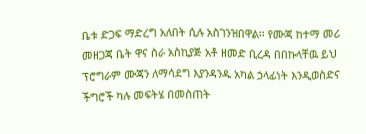ቤቱ ድጋፍ ማድረግ አለበት ሲሉ አስገንዝበዋል፡፡ የሙጃ ከተማ መሪ መዘጋጃ ቤት ዋና ስራ አስኪያጅ አቶ ዘመድ ቢረዳ በበኩላቸዉ ይህ ፕሮግራም ሙጃን ለማሳደግ እያንዳንዱ አካል ኃላፊነት እንዲወስድና ችግሮች ካሉ መፍትሄ በመስጠት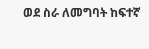ወደ ስራ ለመግባት ከፍተኛ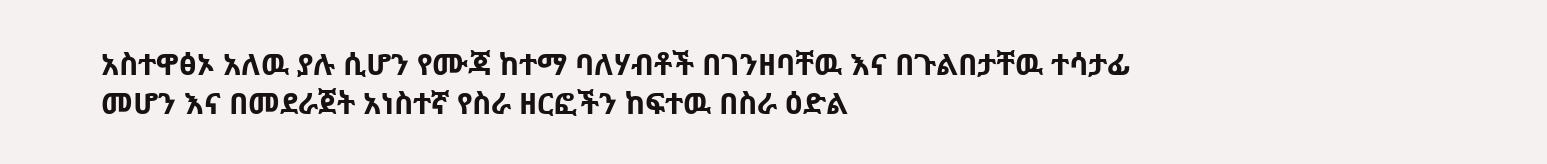አስተዋፅኦ አለዉ ያሉ ሲሆን የሙጃ ከተማ ባለሃብቶች በገንዘባቸዉ እና በጉልበታቸዉ ተሳታፊ መሆን እና በመደራጀት አነስተኛ የስራ ዘርፎችን ከፍተዉ በስራ ዕድል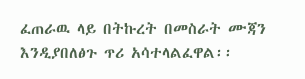ፈጠራዉ ላይ በትኩረት በመስራት ሙጃን እንዲያበለፅጉ ጥሪ አሳተላልፈዋል፡፡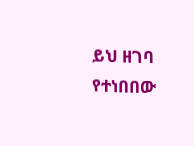ይህ ዘገባ የተነበበው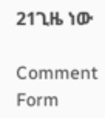21ጊዜ ነው

Comment Form